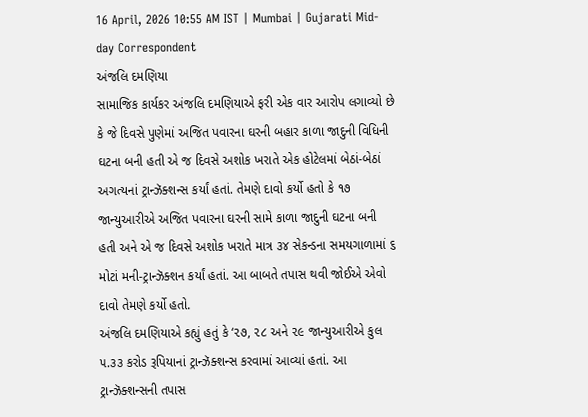16 April, 2026 10:55 AM IST | Mumbai | Gujarati Mid-day Correspondent
અંજલિ દમણિયા
સામાજિક કાર્યકર અંજલિ દમણિયાએ ફરી એક વાર આરોપ લગાવ્યો છે કે જે દિવસે પુણેમાં અજિત પવારના ઘરની બહાર કાળા જાદુની વિધિની ઘટના બની હતી એ જ દિવસે અશોક ખરાતે એક હોટેલમાં બેઠાં-બેઠાં અગત્યનાં ટ્રાન્ઝૅક્શન્સ કર્યાં હતાં. તેમણે દાવો કર્યો હતો કે ૧૭ જાન્યુઆરીએ અજિત પવારના ઘરની સામે કાળા જાદુની ઘટના બની હતી અને એ જ દિવસે અશોક ખરાતે માત્ર ૩૪ સેકન્ડના સમયગાળામાં ૬ મોટાં મની-ટ્રાન્ઝૅક્શન કર્યાં હતાં. આ બાબતે તપાસ થવી જોઈએ એવો દાવો તેમણે કર્યો હતો.
અંજલિ દમણિયાએ કહ્યું હતું કે ‘૨૭, ૨૮ અને ૨૯ જાન્યુઆરીએ કુલ ૫.૩૩ કરોડ રૂપિયાનાં ટ્રાન્ઝૅક્શન્સ કરવામાં આવ્યાં હતાં. આ ટ્રાન્ઝૅક્શન્સની તપાસ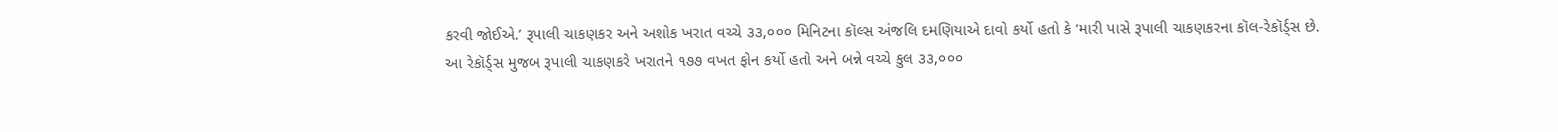કરવી જોઈએ.’ રૂપાલી ચાકણકર અને અશોક ખરાત વચ્ચે ૩૩,૦૦૦ મિનિટના કૉલ્સ અંજલિ દમણિયાએ દાવો કર્યો હતો કે ‘મારી પાસે રૂપાલી ચાકણકરના કૉલ-રેકૉર્ડ્સ છે. આ રેકૉર્ડ્સ મુજબ રૂપાલી ચાકણકરે ખરાતને ૧૭૭ વખત ફોન કર્યો હતો અને બન્ને વચ્ચે કુલ ૩૩,૦૦૦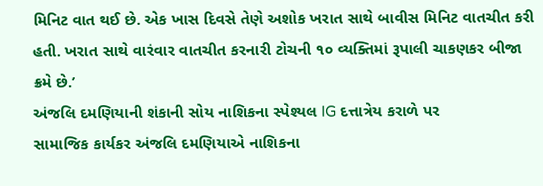મિનિટ વાત થઈ છે. એક ખાસ દિવસે તેણે અશોક ખરાત સાથે બાવીસ મિનિટ વાતચીત કરી હતી. ખરાત સાથે વારંવાર વાતચીત કરનારી ટોચની ૧૦ વ્યક્તિમાં રૂપાલી ચાકણકર બીજા ક્રમે છે.’
અંજલિ દમણિયાની શંકાની સોય નાશિકના સ્પેશ્યલ IG દત્તાત્રેય કરાળે પર
સામાજિક કાર્યકર અંજલિ દમણિયાએ નાશિકના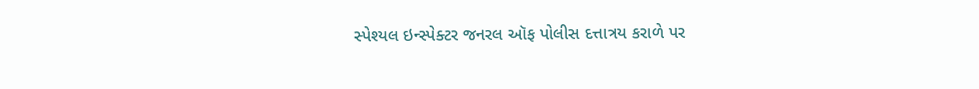સ્પેશ્યલ ઇન્સ્પેક્ટર જનરલ ઑફ પોલીસ દત્તાત્રય કરાળે પર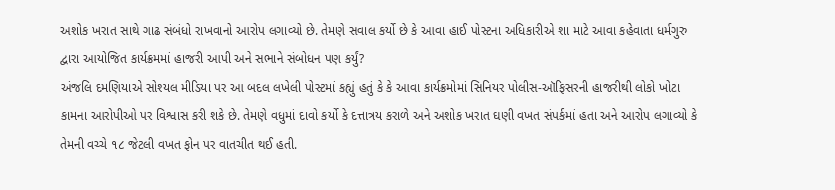અશોક ખરાત સાથે ગાઢ સંબંધો રાખવાનો આરોપ લગાવ્યો છે. તેમણે સવાલ કર્યો છે કે આવા હાઈ પોસ્ટના અધિકારીએ શા માટે આવા કહેવાતા ધર્મગુરુ દ્વારા આયોજિત કાર્યક્રમમાં હાજરી આપી અને સભાને સંબોધન પણ કર્યું?
અંજલિ દમણિયાએ સોશ્યલ મીડિયા પર આ બદલ લખેલી પોસ્ટમાં કહ્યું હતું કે કે આવા કાર્યક્રમોમાં સિનિયર પોલીસ-ઑફિસરની હાજરીથી લોકો ખોટા કામના આરોપીઓ પર વિશ્વાસ કરી શકે છે. તેમણે વધુમાં દાવો કર્યો કે દત્તાત્રય કરાળે અને અશોક ખરાત ઘણી વખત સંપર્કમાં હતા અને આરોપ લગાવ્યો કે તેમની વચ્ચે ૧૮ જેટલી વખત ફોન પર વાતચીત થઈ હતી.